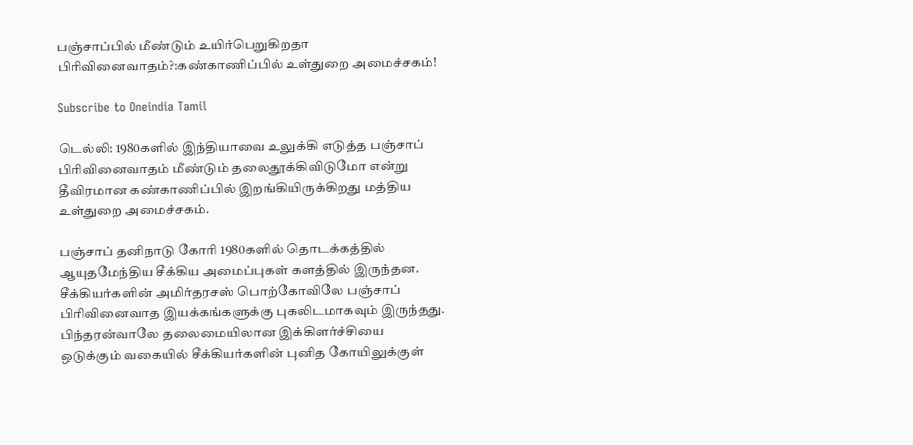பஞ்சாப்பில் மீண்டும் உயிர்பெறுகிறதா பிரிவினைவாதம்?:கண்காணிப்பில் உள்துறை அமைச்சகம்!

Subscribe to Oneindia Tamil

டெல்லி: 1980களில் இந்தியாவை உலுக்கி எடுத்த பஞ்சாப் பிரிவினைவாதம் மீண்டும் தலைதூக்கிவிடுமோ என்று தீவிரமான கண்காணிப்பில் இறங்கியிருக்கிறது மத்திய உள்துறை அமைச்சகம்.

பஞ்சாப் தனிநாடு கோரி 1980களில் தொடக்கத்தில் ஆயுதமேந்திய சீக்கிய அமைப்புகள் களத்தில் இருந்தன. சீக்கியர்களின் அமிர்தரசஸ் பொற்கோவிலே பஞ்சாப் பிரிவினைவாத இயக்கங்களுக்கு புகலிடமாகவும் இருந்தது. பிந்தரன்வாலே தலைமையிலான இக்கிளர்ச்சியை ஒடுக்கும் வகையில் சீக்கியர்களின் புனித கோயிலுக்குள்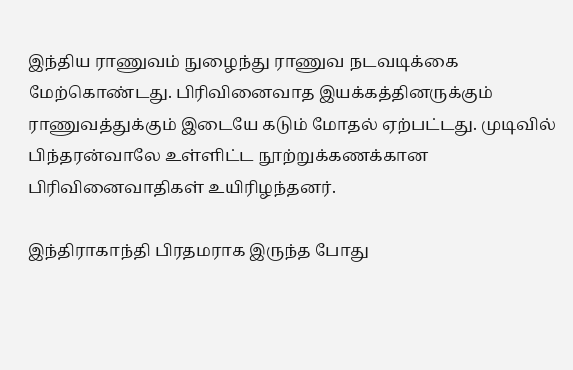இந்திய ராணுவம் நுழைந்து ராணுவ நடவடிக்கை மேற்கொண்டது. பிரிவினைவாத இயக்கத்தினருக்கும் ராணுவத்துக்கும் இடையே கடும் மோதல் ஏற்பட்டது. முடிவில் பிந்தரன்வாலே உள்ளிட்ட நூற்றுக்கணக்கான பிரிவினைவாதிகள் உயிரிழந்தனர்.

இந்திராகாந்தி பிரதமராக இருந்த போது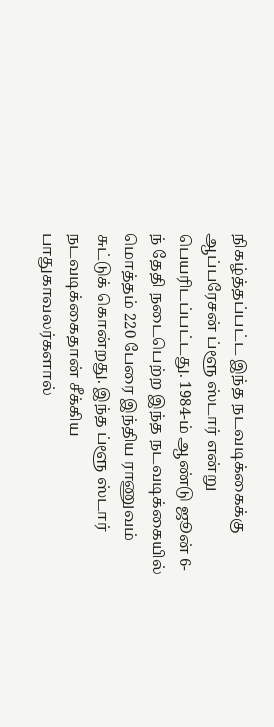நிகழ்த்தப்பட்ட இந்த நடவடிக்கைக்கு ஆப்பரேசன் ப்ளூ ஸ்டார் என்று பெயரிடப்பட்டது. 1984-ம் ஆண்டு ஜூன் 6-ந் தேதி நடைபெற்ற இந்த நடவடிக்கையில் மொத்தம் 220 பேரை இந்திய ராணுவம் சுட்டுக் கொன்றது. இந்த ப்ளூ ஸ்டார் நடவடிக்கைதான் சீக்கிய பாதுகாவலர்களால்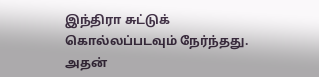இந்திரா சுட்டுக் கொல்லப்படவும் நேர்ந்தது. அதன்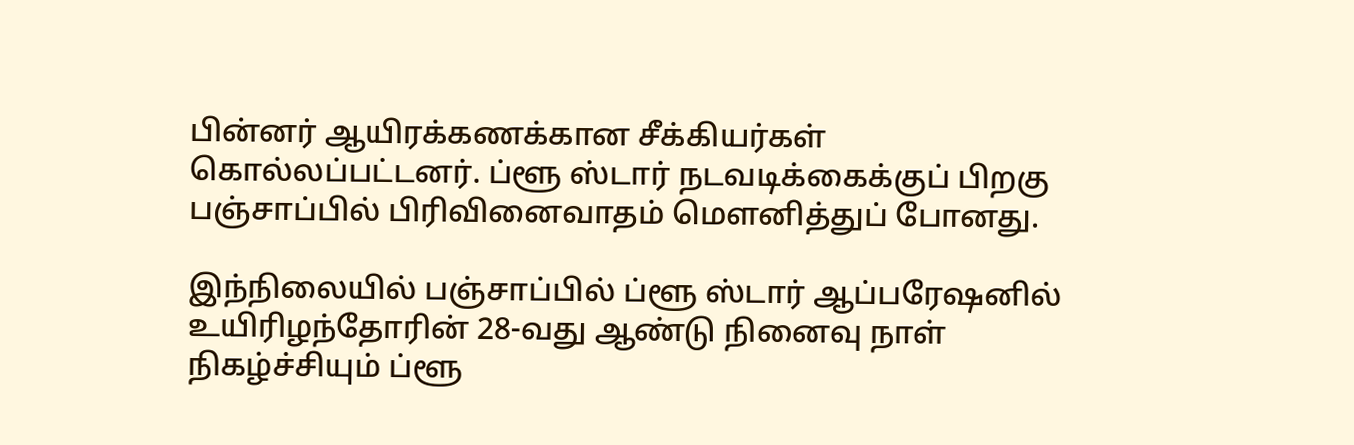பின்னர் ஆயிரக்கணக்கான சீக்கியர்கள் கொல்லப்பட்டனர். ப்ளூ ஸ்டார் நடவடிக்கைக்குப் பிறகு பஞ்சாப்பில் பிரிவினைவாதம் மெளனித்துப் போனது.

இந்நிலையில் பஞ்சாப்பில் ப்ளூ ஸ்டார் ஆப்பரேஷனில் உயிரிழந்தோரின் 28-வது ஆண்டு நினைவு நாள் நிகழ்ச்சியும் ப்ளூ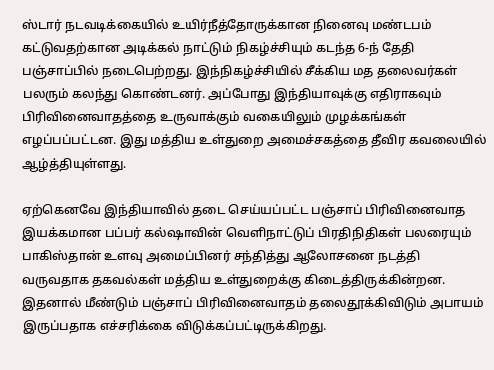ஸ்டார் நடவடிக்கையில் உயிர்நீத்தோருக்கான நினைவு மண்டபம் கட்டுவதற்கான அடிக்கல் நாட்டும் நிகழ்ச்சியும் கடந்த 6-ந் தேதி பஞ்சாப்பில் நடைபெற்றது. இந்நிகழ்ச்சியில் சீக்கிய மத தலைவர்கள் பலரும் கலந்து கொண்டனர். அப்போது இந்தியாவுக்கு எதிராகவும் பிரிவினைவாதத்தை உருவாக்கும் வகையிலும் முழக்கங்கள் எழப்பப்பட்டன. இது மத்திய உள்துறை அமைச்சகத்தை தீவிர கவலையில் ஆழ்த்தியுள்ளது.

ஏற்கெனவே இந்தியாவில் தடை செய்யப்பட்ட பஞ்சாப் பிரிவினைவாத இயக்கமான பப்பர் கல்ஷாவின் வெளிநாட்டுப் பிரதிநிதிகள் பலரையும் பாகிஸ்தான் உளவு அமைப்பினர் சந்தித்து ஆலோசனை நடத்தி வருவதாக தகவல்கள் மத்திய உள்துறைக்கு கிடைத்திருக்கின்றன. இதனால் மீண்டும் பஞ்சாப் பிரிவினைவாதம் தலைதூக்கிவிடும் அபாயம் இருப்பதாக எச்சரிக்கை விடுக்கப்பட்டிருக்கிறது.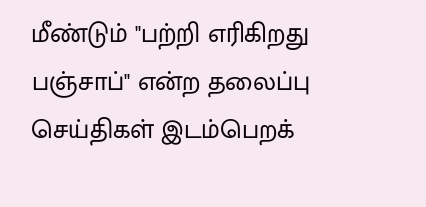மீண்டும் "பற்றி எரிகிறது பஞ்சாப்" என்ற தலைப்பு செய்திகள் இடம்பெறக்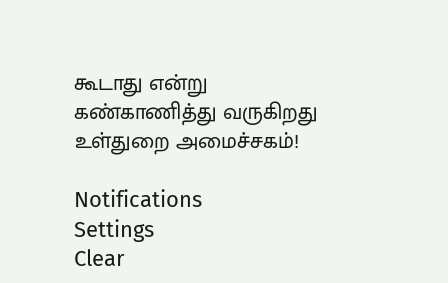கூடாது என்று கண்காணித்து வருகிறது உள்துறை அமைச்சகம்!

Notifications
Settings
Clear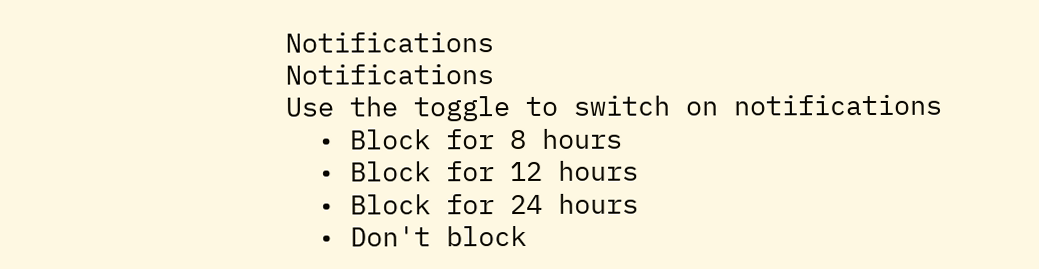Notifications
Notifications
Use the toggle to switch on notifications
  • Block for 8 hours
  • Block for 12 hours
  • Block for 24 hours
  • Don't block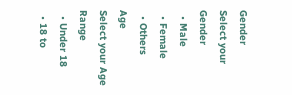Gender
Select your Gender
  • Male
  • Female
  • Others
Age
Select your Age Range
  • Under 18
  • 18 to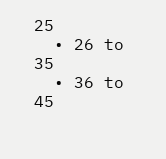25
  • 26 to 35
  • 36 to 45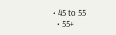• 45 to 55
  • 55+